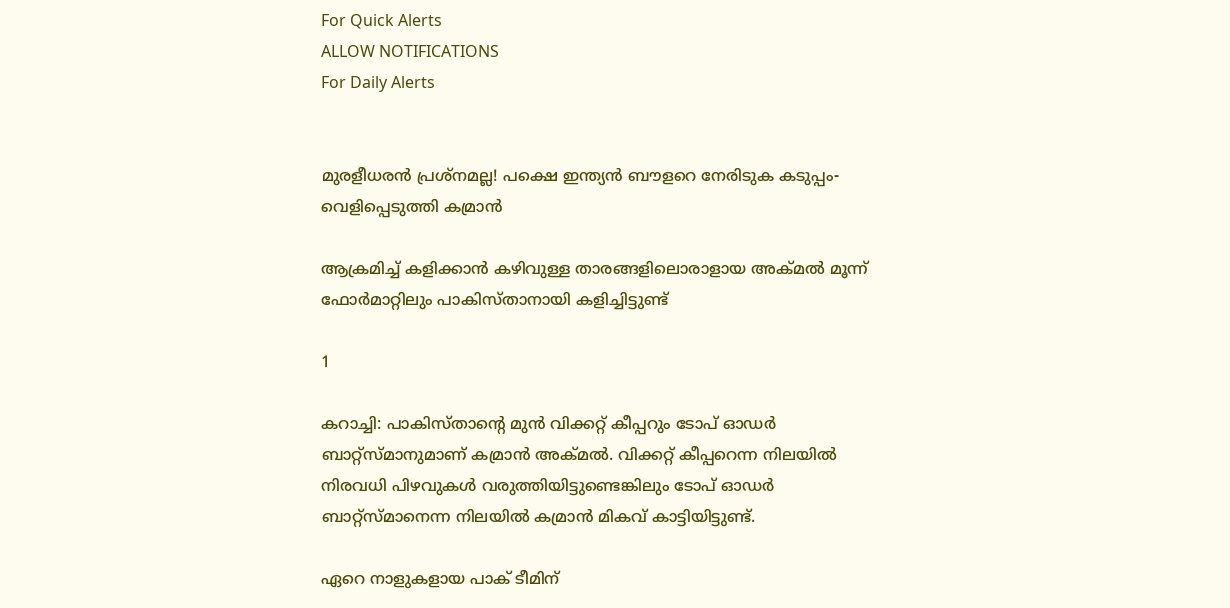For Quick Alerts
ALLOW NOTIFICATIONS
For Daily Alerts


മുരളീധരന്‍ പ്രശ്‌നമല്ല! പക്ഷെ ഇന്ത്യന്‍ ബൗളറെ നേരിടുക കടുപ്പം- വെളിപ്പെടുത്തി കമ്രാന്‍

ആക്രമിച്ച് കളിക്കാന്‍ കഴിവുള്ള താരങ്ങളിലൊരാളായ അക്മല്‍ മൂന്ന് ഫോര്‍മാറ്റിലും പാകിസ്താനായി കളിച്ചിട്ടുണ്ട്

1

കറാച്ചി: പാകിസ്താന്റെ മുന്‍ വിക്കറ്റ് കീപ്പറും ടോപ് ഓഡര്‍ ബാറ്റ്‌സ്മാനുമാണ് കമ്രാന്‍ അക്മല്‍. വിക്കറ്റ് കീപ്പറെന്ന നിലയില്‍ നിരവധി പിഴവുകള്‍ വരുത്തിയിട്ടുണ്ടെങ്കിലും ടോപ് ഓഡര്‍ ബാറ്റ്‌സ്മാനെന്ന നിലയില്‍ കമ്രാന്‍ മികവ് കാട്ടിയിട്ടുണ്ട്.

ഏറെ നാളുകളായ പാക് ടീമിന്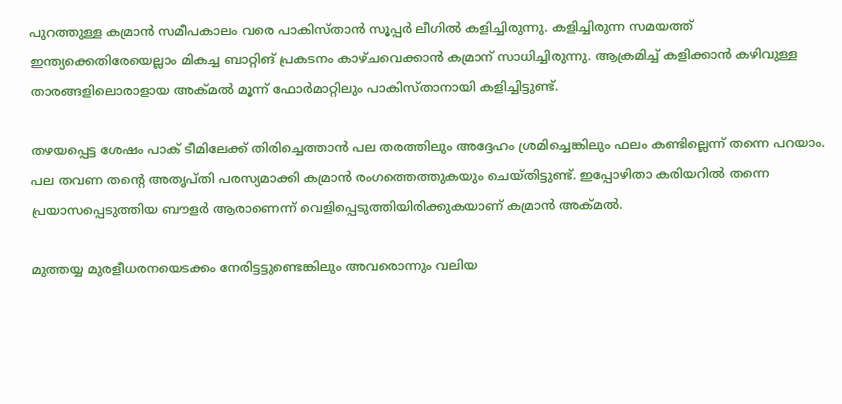പുറത്തുള്ള കമ്രാന്‍ സമീപകാലം വരെ പാകിസ്താന്‍ സൂപ്പര്‍ ലീഗില്‍ കളിച്ചിരുന്നു. കളിച്ചിരുന്ന സമയത്ത് ഇന്ത്യക്കെതിരേയെല്ലാം മികച്ച ബാറ്റിങ് പ്രകടനം കാഴ്ചവെക്കാന്‍ കമ്രാന് സാധിച്ചിരുന്നു. ആക്രമിച്ച് കളിക്കാന്‍ കഴിവുള്ള താരങ്ങളിലൊരാളായ അക്മല്‍ മൂന്ന് ഫോര്‍മാറ്റിലും പാകിസ്താനായി കളിച്ചിട്ടുണ്ട്.

തഴയപ്പെട്ട ശേഷം പാക് ടീമിലേക്ക് തിരിച്ചെത്താന്‍ പല തരത്തിലും അദ്ദേഹം ശ്രമിച്ചെങ്കിലും ഫലം കണ്ടില്ലെന്ന് തന്നെ പറയാം. പല തവണ തന്റെ അതൃപ്തി പരസ്യമാക്കി കമ്രാന്‍ രംഗത്തെത്തുകയും ചെയ്തിട്ടുണ്ട്. ഇപ്പോഴിതാ കരിയറില്‍ തന്നെ പ്രയാസപ്പെടുത്തിയ ബൗളര്‍ ആരാണെന്ന് വെളിപ്പെടുത്തിയിരിക്കുകയാണ് കമ്രാന്‍ അക്മല്‍.

മുത്തയ്യ മുരളീധരനയെടക്കം നേരിട്ടട്ടുണ്ടെങ്കിലും അവരൊന്നും വലിയ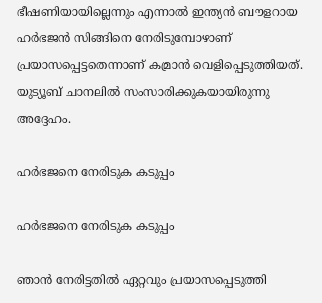ഭീഷണിയായില്ലെന്നും എന്നാല്‍ ഇന്ത്യന്‍ ബൗളറായ ഹര്‍ഭജന്‍ സിങ്ങിനെ നേരിടുമ്പോഴാണ് പ്രയാസപ്പെട്ടതെന്നാണ് കമ്രാന്‍ വെളിപ്പെടുത്തിയത്. യുട്യൂബ് ചാനലില്‍ സംസാരിക്കുകയായിരുന്നു അദ്ദേഹം.

ഹര്‍ഭജനെ നേരിടുക കടുപ്പം

ഹര്‍ഭജനെ നേരിടുക കടുപ്പം

ഞാന്‍ നേരിട്ടതില്‍ ഏറ്റവും പ്രയാസപ്പെടുത്തി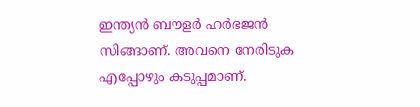ഇന്ത്യന്‍ ബൗളര്‍ ഹര്‍ഭജന്‍ സിങ്ങാണ്. അവനെ നേരിടുക എപ്പോഴും കടുപ്പമാണ്.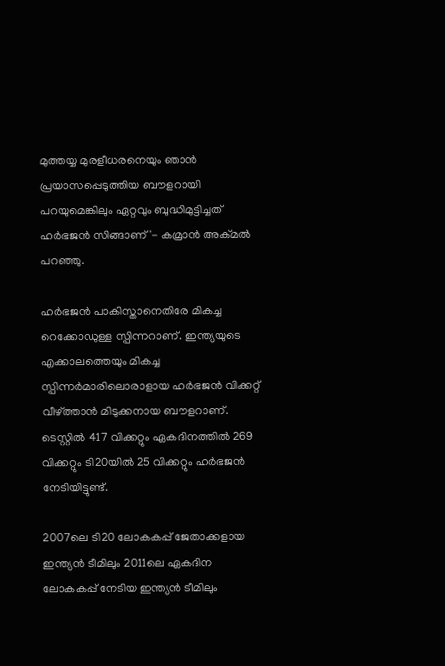മുത്തയ്യ മുരളീധരനെയും ഞാന്‍ പ്രയാസപ്പെടുത്തിയ ബൗളറായി പറയുമെങ്കിലും ഏറ്റവും ബുദ്ധിമുട്ടിച്ചത് ഹര്‍ഭജന്‍ സിങ്ങാണ്'- കമ്രാന്‍ അക്മല്‍ പറഞ്ഞു.

ഹര്‍ഭജന്‍ പാകിസ്താനെതിരേ മികച്ച റെക്കോഡുള്ള സ്പിന്നറാണ്. ഇന്ത്യയുടെ എക്കാലത്തെയും മികച്ച സ്പിന്നര്‍മാരിലൊരാളായ ഹര്‍ഭജന്‍ വിക്കറ്റ് വീഴ്ത്താന്‍ മിടുക്കനായ ബൗളറാണ്. ടെസ്റ്റില്‍ 417 വിക്കറ്റും ഏകദിനത്തില്‍ 269 വിക്കറ്റും ടി20യില്‍ 25 വിക്കറ്റും ഹര്‍ഭജന്‍ നേടിയിട്ടുണ്ട്.

2007ലെ ടി20 ലോകകപ്പ് ജേതാക്കളായ ഇന്ത്യന്‍ ടീമിലും 2011ലെ ഏകദിന ലോകകപ്പ് നേടിയ ഇന്ത്യന്‍ ടീമിലും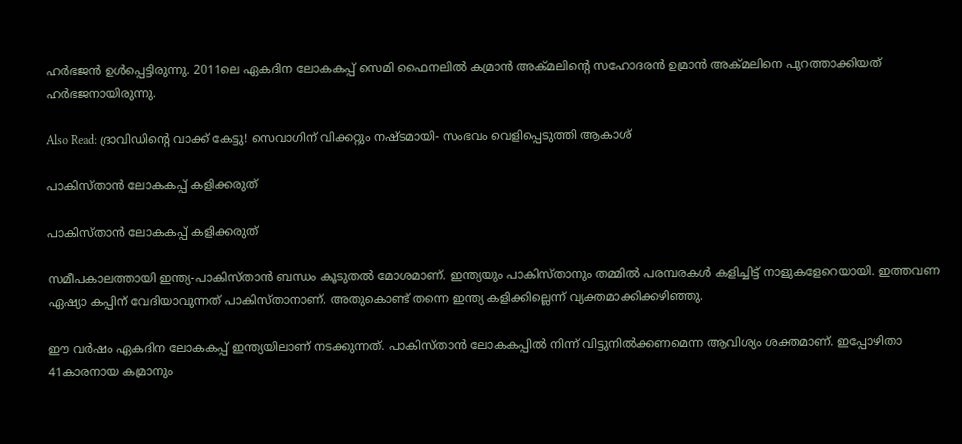ഹര്‍ഭജന്‍ ഉള്‍പ്പെട്ടിരുന്നു. 2011ലെ ഏകദിന ലോകകപ്പ് സെമി ഫൈനലില്‍ കമ്രാന്‍ അക്മലിന്റെ സഹോദരന്‍ ഉമ്രാന്‍ അക്മലിനെ പുറത്താക്കിയത് ഹര്‍ഭജനായിരുന്നു.

Also Read: ദ്രാവിഡിന്റെ വാക്ക് കേട്ടു! സെവാഗിന് വിക്കറ്റും നഷ്ടമായി- സംഭവം വെളിപ്പെടുത്തി ആകാശ്

പാകിസ്താന്‍ ലോകകപ്പ് കളിക്കരുത്

പാകിസ്താന്‍ ലോകകപ്പ് കളിക്കരുത്

സമീപകാലത്തായി ഇന്ത്യ-പാകിസ്താന്‍ ബന്ധം കൂടുതല്‍ മോശമാണ്. ഇന്ത്യയും പാകിസ്താനും തമ്മില്‍ പരമ്പരകള്‍ കളിച്ചിട്ട് നാളുകളേറെയായി. ഇത്തവണ ഏഷ്യാ കപ്പിന് വേദിയാവുന്നത് പാകിസ്താനാണ്. അതുകൊണ്ട് തന്നെ ഇന്ത്യ കളിക്കില്ലെന്ന് വ്യക്തമാക്കിക്കഴിഞ്ഞു.

ഈ വര്‍ഷം ഏകദിന ലോകകപ്പ് ഇന്ത്യയിലാണ് നടക്കുന്നത്. പാകിസ്താന്‍ ലോകകപ്പില്‍ നിന്ന് വിട്ടുനില്‍ക്കണമെന്ന ആവിശ്യം ശക്തമാണ്. ഇപ്പോഴിതാ 41കാരനായ കമ്രാനും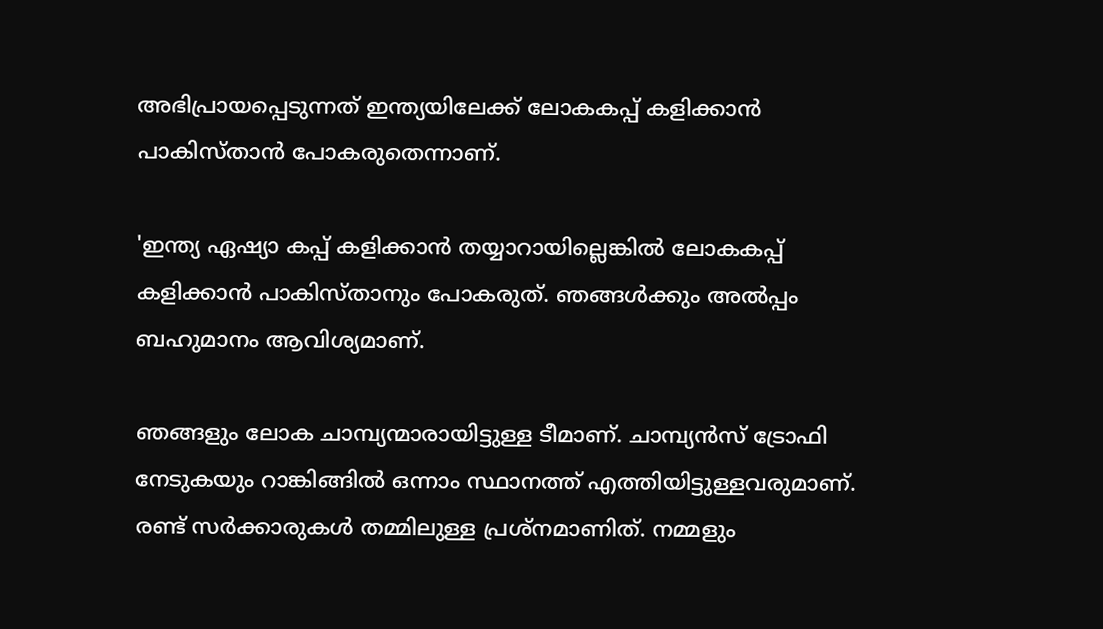അഭിപ്രായപ്പെടുന്നത് ഇന്ത്യയിലേക്ക് ലോകകപ്പ് കളിക്കാന്‍ പാകിസ്താന്‍ പോകരുതെന്നാണ്.

'ഇന്ത്യ ഏഷ്യാ കപ്പ് കളിക്കാന്‍ തയ്യാറായില്ലെങ്കില്‍ ലോകകപ്പ് കളിക്കാന്‍ പാകിസ്താനും പോകരുത്. ഞങ്ങള്‍ക്കും അല്‍പ്പം ബഹുമാനം ആവിശ്യമാണ്.

ഞങ്ങളും ലോക ചാമ്പ്യന്മാരായിട്ടുള്ള ടീമാണ്. ചാമ്പ്യന്‍സ് ട്രോഫി നേടുകയും റാങ്കിങ്ങില്‍ ഒന്നാം സ്ഥാനത്ത് എത്തിയിട്ടുള്ളവരുമാണ്. രണ്ട് സര്‍ക്കാരുകള്‍ തമ്മിലുള്ള പ്രശ്‌നമാണിത്. നമ്മളും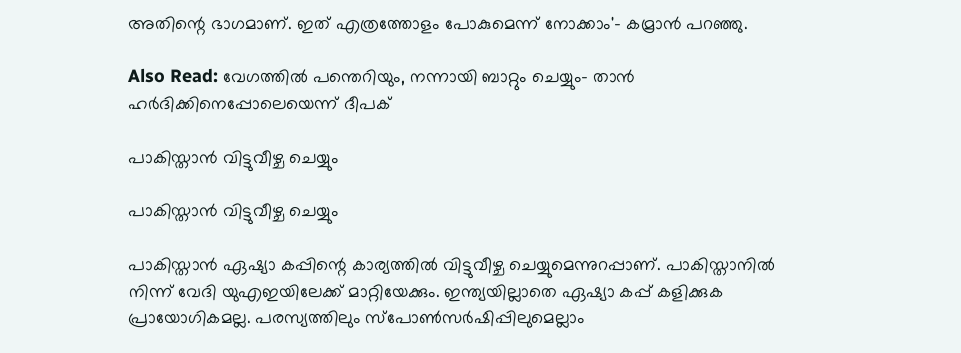അതിന്റെ ഭാഗമാണ്. ഇത് എത്രത്തോളം പോകുമെന്ന് നോക്കാം'- കമ്രാന്‍ പറഞ്ഞു.

Also Read: വേഗത്തില്‍ പന്തെറിയും, നന്നായി ബാറ്റും ചെയ്യും- താന്‍ ഹര്‍ദിക്കിനെപ്പോലെയെന്ന് ദീപക്

പാകിസ്താന്‍ വിട്ടുവീഴ്ച ചെയ്യും

പാകിസ്താന്‍ വിട്ടുവീഴ്ച ചെയ്യും

പാകിസ്താന്‍ ഏഷ്യാ കപ്പിന്റെ കാര്യത്തില്‍ വിട്ടുവീഴ്ച ചെയ്യുമെന്നുറപ്പാണ്. പാകിസ്താനില്‍ നിന്ന് വേദി യുഎഇയിലേക്ക് മാറ്റിയേക്കും. ഇന്ത്യയില്ലാതെ ഏഷ്യാ കപ്പ് കളിക്കുക പ്രായോഗികമല്ല. പരസ്യത്തിലും സ്‌പോണ്‍സര്‍ഷിപ്പിലുമെല്ലാം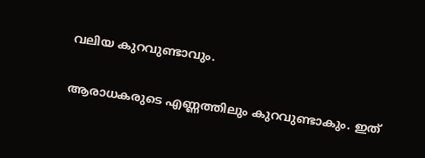വലിയ കുറവുണ്ടാവും.

ആരാധകരുടെ എണ്ണത്തിലും കുറവുണ്ടാകും. ഇത്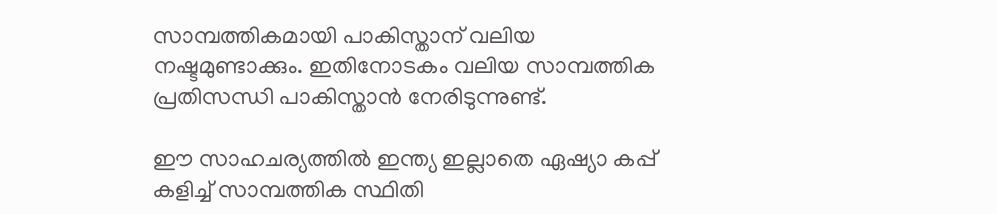സാമ്പത്തികമായി പാകിസ്താന് വലിയ നഷ്ടമുണ്ടാക്കും. ഇതിനോടകം വലിയ സാമ്പത്തിക പ്രതിസന്ധി പാകിസ്താന്‍ നേരിടുന്നുണ്ട്.

ഈ സാഹചര്യത്തില്‍ ഇന്ത്യ ഇല്ലാതെ ഏഷ്യാ കപ്പ് കളിച്ച് സാമ്പത്തിക സ്ഥിതി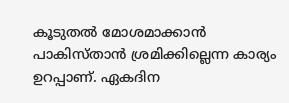കൂടുതല്‍ മോശമാക്കാന്‍ പാകിസ്താന്‍ ശ്രമിക്കില്ലെന്ന കാര്യം ഉറപ്പാണ്. ഏകദിന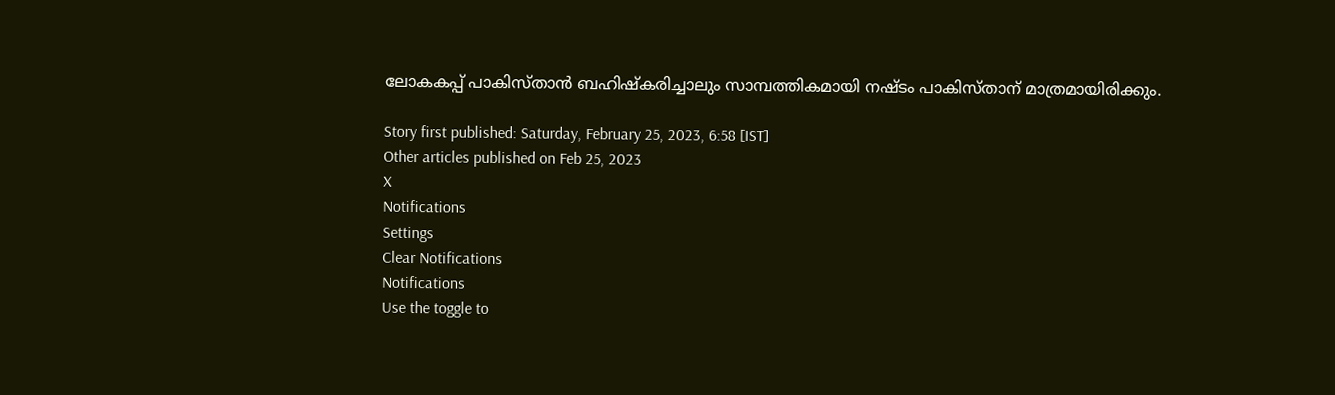ലോകകപ്പ് പാകിസ്താന്‍ ബഹിഷ്‌കരിച്ചാലും സാമ്പത്തികമായി നഷ്ടം പാകിസ്താന് മാത്രമായിരിക്കും.

Story first published: Saturday, February 25, 2023, 6:58 [IST]
Other articles published on Feb 25, 2023
X
Notifications
Settings
Clear Notifications
Notifications
Use the toggle to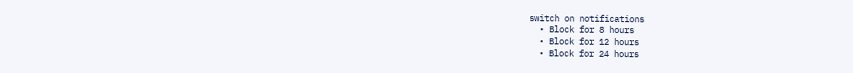switch on notifications
  • Block for 8 hours
  • Block for 12 hours
  • Block for 24 hours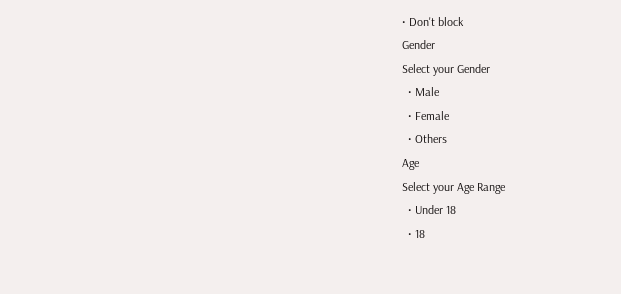• Don't block
Gender
Select your Gender
  • Male
  • Female
  • Others
Age
Select your Age Range
  • Under 18
  • 18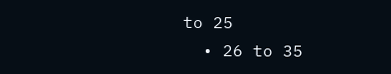to 25
  • 26 to 35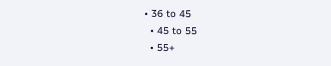• 36 to 45
  • 45 to 55
  • 55+